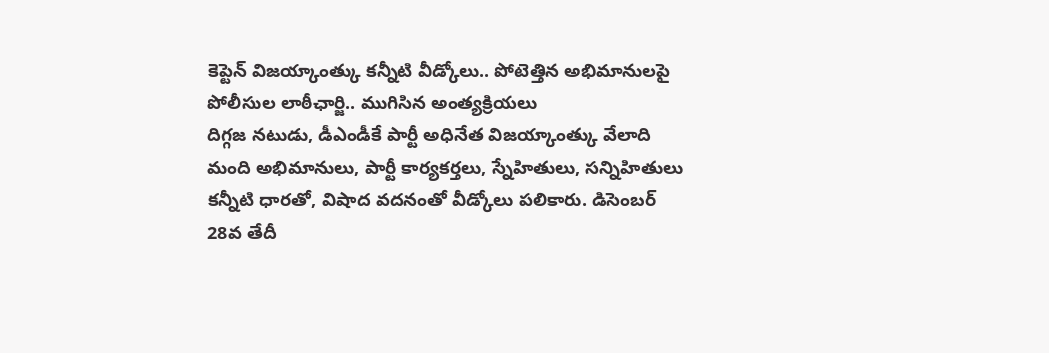కెప్టెన్ విజయ్కాంత్కు కన్నీటి వీడ్కోలు.. పోటెత్తిన అభిమానులపై పోలీసుల లాఠీఛార్జి.. ముగిసిన అంత్యక్రియలు
దిగ్గజ నటుడు, డీఎండీకే పార్టీ అధినేత విజయ్కాంత్కు వేలాది మంది అభిమానులు, పార్టీ కార్యకర్తలు, స్నేహితులు, సన్నిహితులు కన్నీటి ధారతో, విషాద వదనంతో వీడ్కోలు పలికారు. డిసెంబర్ 28వ తేదీ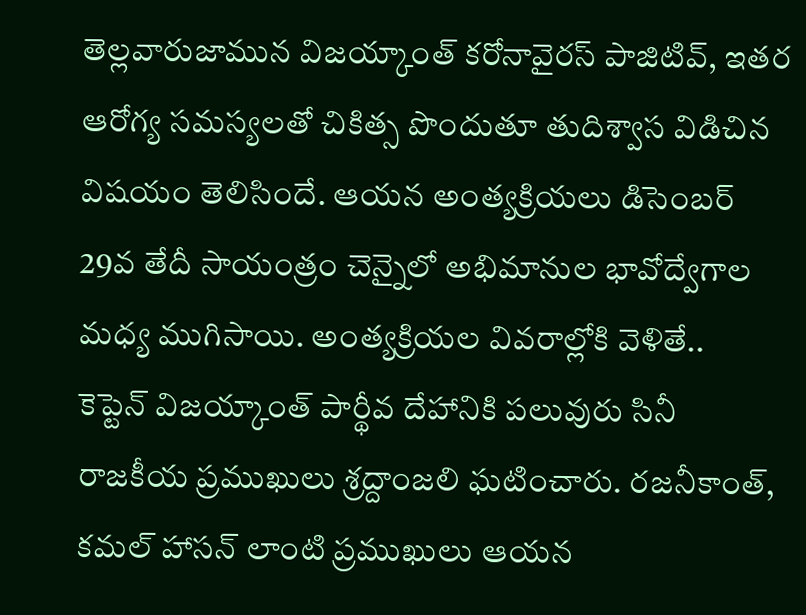తెల్లవారుజామున విజయ్కాంత్ కరోనావైరస్ పాజిటివ్, ఇతర ఆరోగ్య సమస్యలతో చికిత్స పొందుతూ తుదిశ్వాస విడిచిన విషయం తెలిసిందే. ఆయన అంత్యక్రియలు డిసెంబర్ 29వ తేదీ సాయంత్రం చెన్నైలో అభిమానుల భావోద్వేగాల మధ్య ముగిసాయి. అంత్యక్రియల వివరాల్లోకి వెళితే..
కెప్టెన్ విజయ్కాంత్ పార్థీవ దేహానికి పలువురు సినీ రాజకీయ ప్రముఖులు శ్రద్దాంజలి ఘటించారు. రజనీకాంత్, కమల్ హాసన్ లాంటి ప్రముఖులు ఆయన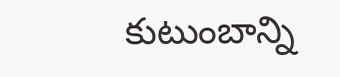కుటుంబాన్ని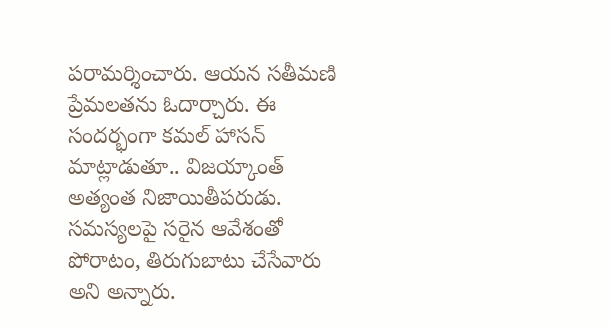పరామర్శించారు. ఆయన సతీమణి ప్రేమలతను ఓదార్చారు. ఈ సందర్భంగా కమల్ హాసన్ మాట్లాడుతూ.. విజయ్కాంత్ అత్యంత నిజాయితీపరుడు. సమస్యలపై సరైన ఆవేశంతో పోరాటం, తిరుగుబాటు చేసేవారు అని అన్నారు.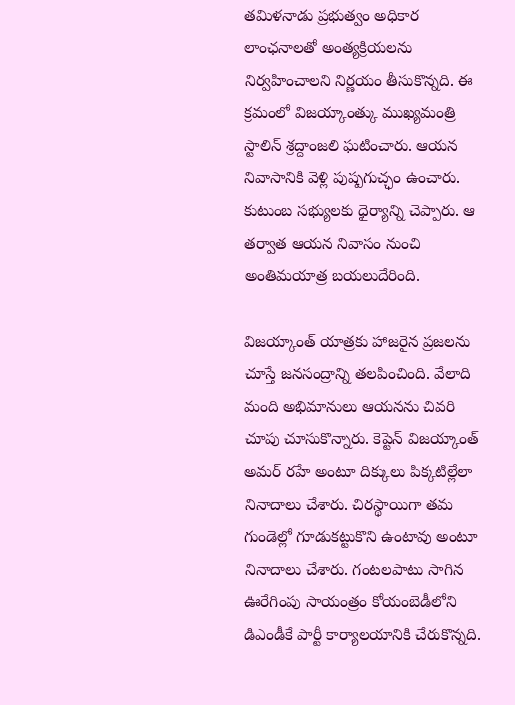తమిళనాడు ప్రభుత్వం అధికార లాంఛనాలతో అంత్యక్రియలను నిర్వహించాలని నిర్ణయం తీసుకొన్నది. ఈ క్రమంలో విజయ్కాంత్కు ముఖ్యమంత్రి స్టాలిన్ శ్రద్దాంజలి ఘటించారు. ఆయన నివాసానికి వెళ్లి పుష్పగుచ్ఛం ఉంచారు. కుటుంబ సభ్యులకు ధైర్యాన్ని చెప్పారు. ఆ తర్వాత ఆయన నివాసం నుంచి అంతిమయాత్ర బయలుదేరింది.

విజయ్కాంత్ యాత్రకు హాజరైన ప్రజలను చూస్తే జనసంద్రాన్ని తలపించింది. వేలాది మంది అభిమానులు ఆయనను చివరి చూపు చూసుకొన్నారు. కెప్టెన్ విజయ్కాంత్ అమర్ రహే అంటూ దిక్కులు పిక్కటిల్లేలా నినాదాలు చేశారు. చిరస్థాయిగా తమ గుండెల్లో గూడుకట్టుకొని ఉంటావు అంటూ నినాదాలు చేశారు. గంటలపాటు సాగిన ఊరేగింపు సాయంత్రం కోయంబెడీలోని డిఎండీకే పార్టీ కార్యాలయానికి చేరుకొన్నది.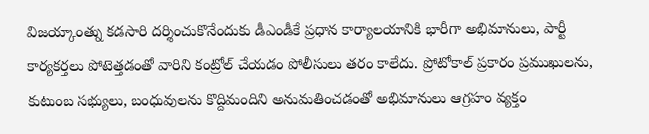విజయ్కాంత్ను కడసారి దర్శించుకొనేందుకు డీఎండీకే ప్రధాన కార్యాలయానికి భారీగా అభిమానులు, పార్టీ కార్యకర్తలు పోటెత్తడంతో వారిని కంట్రోల్ చేయడం పోలీసులు తరం కాలేదు. ప్రోటోకాల్ ప్రకారం ప్రముఖులను, కుటుంబ సభ్యులు, బంధువులను కొద్దిమందిని అనుమతించడంతో అభిమానులు ఆగ్రహం వ్యక్తం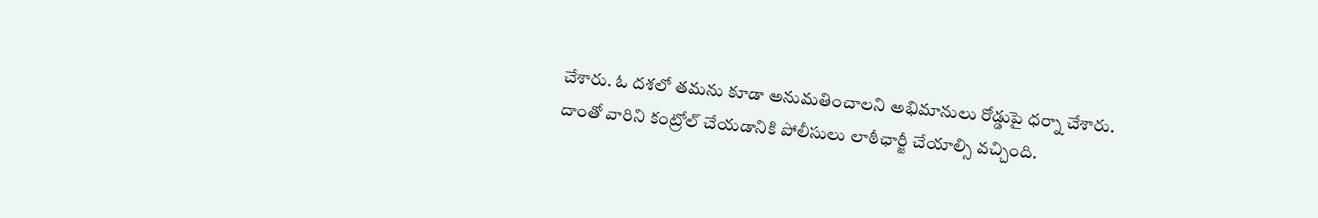చేశారు. ఓ దశలో తమను కూడా అనుమతించాలని అభిమానులు రోడ్డుపై ధర్నా చేశారు. దాంతో వారిని కంట్రోల్ చేయడానికి పోలీసులు లాఠీఛార్జీ చేయాల్సి వచ్చింది.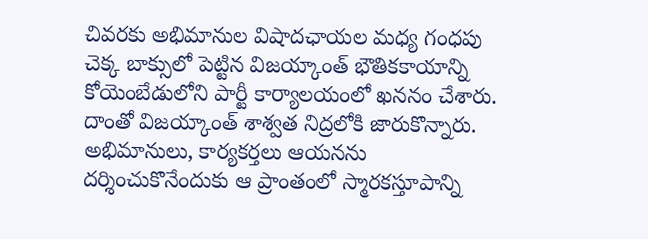చివరకు అభిమానుల విషాదఛాయల మధ్య గంధపు చెక్క బాక్సులో పెట్టిన విజయ్కాంత్ భౌతికకాయాన్ని కోయెంబేడులోని పార్టీ కార్యాలయంలో ఖననం చేశారు. దాంతో విజయ్కాంత్ శాశ్వత నిద్రలోకి జారుకొన్నారు. అభిమానులు, కార్యకర్తలు ఆయనను దర్శించుకొనేందుకు ఆ ప్రాంతంలో స్మారకస్తూపాన్ని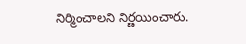నిర్మించాలని నిర్ణయించారు.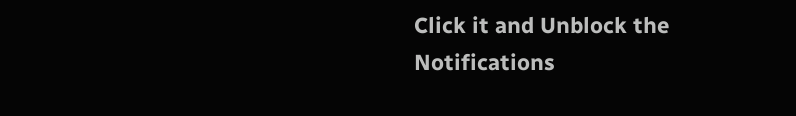Click it and Unblock the Notifications